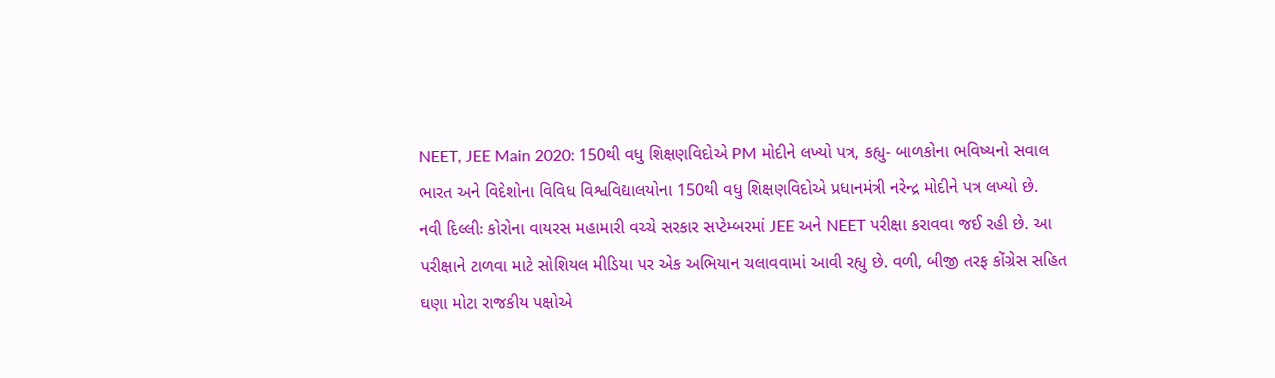NEET, JEE Main 2020: 150થી વધુ શિક્ષણવિદોએ PM મોદીને લખ્યો પત્ર, કહ્યુ- બાળકોના ભવિષ્યનો સવાલ
ભારત અને વિદેશોના વિવિધ વિશ્વવિદ્યાલયોના 150થી વધુ શિક્ષણવિદોએ પ્રધાનમંત્રી નરેન્દ્ર મોદીને પત્ર લખ્યો છે.
નવી દિલ્લીઃ કોરોના વાયરસ મહામારી વચ્ચે સરકાર સપ્ટેમ્બરમાં JEE અને NEET પરીક્ષા કરાવવા જઈ રહી છે. આ પરીક્ષાને ટાળવા માટે સોશિયલ મીડિયા પર એક અભિયાન ચલાવવામાં આવી રહ્યુ છે. વળી, બીજી તરફ કોંગ્રેસ સહિત ઘણા મોટા રાજકીય પક્ષોએ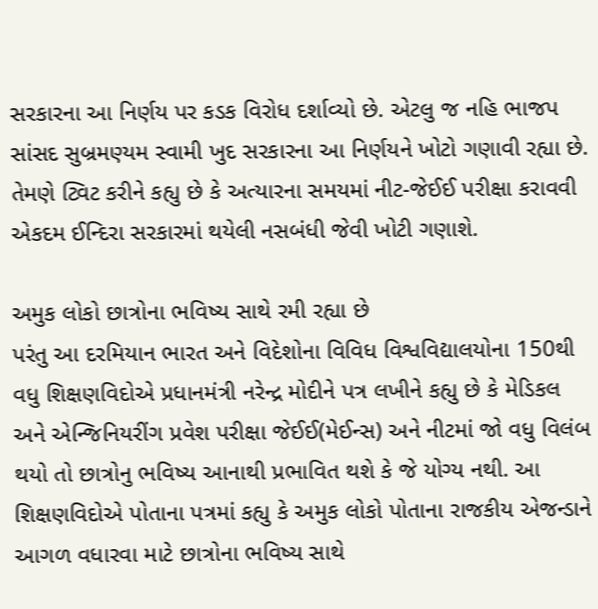સરકારના આ નિર્ણય પર કડક વિરોધ દર્શાવ્યો છે. એટલુ જ નહિ ભાજપ સાંસદ સુબ્રમણ્યમ સ્વામી ખુદ સરકારના આ નિર્ણયને ખોટો ગણાવી રહ્યા છે. તેમણે ટ્વિટ કરીને કહ્યુ છે કે અત્યારના સમયમાં નીટ-જેઈઈ પરીક્ષા કરાવવી એકદમ ઈન્દિરા સરકારમાં થયેલી નસબંધી જેવી ખોટી ગણાશે.

અમુક લોકો છાત્રોના ભવિષ્ય સાથે રમી રહ્યા છે
પરંતુ આ દરમિયાન ભારત અને વિદેશોના વિવિધ વિશ્વવિદ્યાલયોના 150થી વધુ શિક્ષણવિદોએ પ્રધાનમંત્રી નરેન્દ્ર મોદીને પત્ર લખીને કહ્યુ છે કે મેડિકલ અને એન્જિનિયરીંગ પ્રવેશ પરીક્ષા જેઈઈ(મેઈન્સ) અને નીટમાં જો વધુ વિલંબ થયો તો છાત્રોનુ ભવિષ્ય આનાથી પ્રભાવિત થશે કે જે યોગ્ય નથી. આ શિક્ષણવિદોએ પોતાના પત્રમાં કહ્યુ કે અમુક લોકો પોતાના રાજકીય એજન્ડાને આગળ વધારવા માટે છાત્રોના ભવિષ્ય સાથે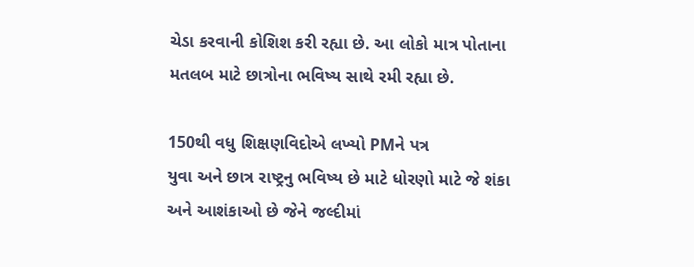ચેડા કરવાની કોશિશ કરી રહ્યા છે. આ લોકો માત્ર પોતાના મતલબ માટે છાત્રોના ભવિષ્ય સાથે રમી રહ્યા છે.

150થી વધુ શિક્ષણવિદોએ લખ્યો PMને પત્ર
યુવા અને છાત્ર રાષ્ટ્રનુ ભવિષ્ય છે માટે ધોરણો માટે જે શંકા અને આશંકાઓ છે જેને જલ્દીમાં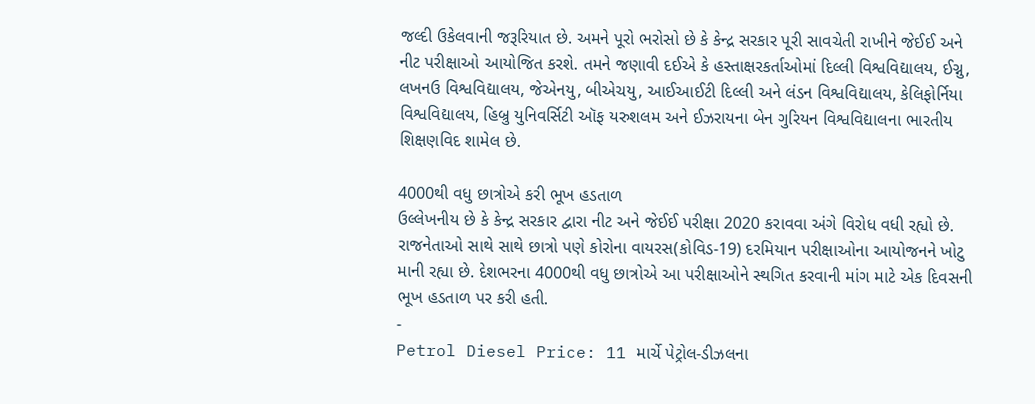જલ્દી ઉકેલવાની જરૂરિયાત છે. અમને પૂરો ભરોસો છે કે કેન્દ્ર સરકાર પૂરી સાવચેતી રાખીને જેઈઈ અને નીટ પરીક્ષાઓ આયોજિત કરશે. તમને જણાવી દઈએ કે હસ્તાક્ષરકર્તાઓમાં દિલ્લી વિશ્વવિદ્યાલય, ઈગ્નુ, લખનઉ વિશ્વવિદ્યાલય, જેએનયુ, બીએચયુ, આઈઆઈટી દિલ્લી અને લંડન વિશ્વવિદ્યાલય, કેલિફોર્નિયા વિશ્વવિદ્યાલય, હિબ્રુ યુનિવર્સિટી ઑફ યરુશલમ અને ઈઝરાયના બેન ગુરિયન વિશ્વવિદ્યાલના ભારતીય શિક્ષણવિદ શામેલ છે.

4000થી વધુ છાત્રોએ કરી ભૂખ હડતાળ
ઉલ્લેખનીય છે કે કેન્દ્ર સરકાર દ્વારા નીટ અને જેઈઈ પરીક્ષા 2020 કરાવવા અંગે વિરોધ વધી રહ્યો છે. રાજનેતાઓ સાથે સાથે છાત્રો પણે કોરોના વાયરસ(કોવિડ-19) દરમિયાન પરીક્ષાઓના આયોજનને ખોટુ માની રહ્યા છે. દેશભરના 4000થી વધુ છાત્રોએ આ પરીક્ષાઓને સ્થગિત કરવાની માંગ માટે એક દિવસની ભૂખ હડતાળ પર કરી હતી.
-
Petrol Diesel Price: 11 માર્ચે પેટ્રોલ-ડીઝલના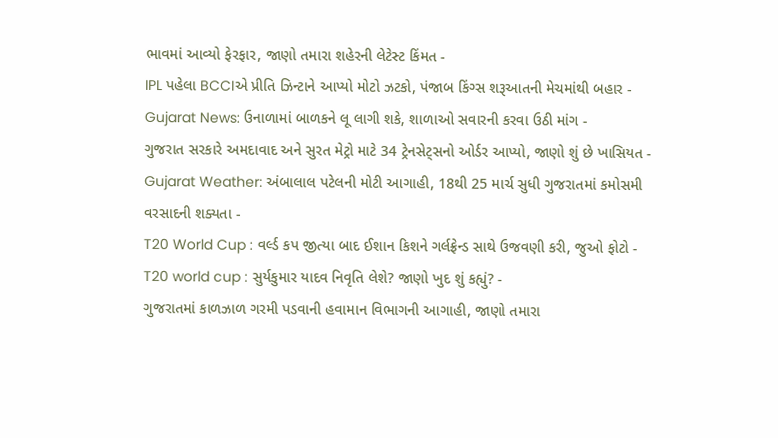ભાવમાં આવ્યો ફેરફાર, જાણો તમારા શહેરની લેટેસ્ટ કિંમત -
IPL પહેલા BCCIએ પ્રીતિ ઝિન્ટાને આપ્યો મોટો ઝટકો, પંજાબ કિંગ્સ શરૂઆતની મેચમાંથી બહાર -
Gujarat News: ઉનાળામાં બાળકને લૂ લાગી શકે, શાળાઓ સવારની કરવા ઉઠી માંગ -
ગુજરાત સરકારે અમદાવાદ અને સુરત મેટ્રો માટે 34 ટ્રેનસેટ્સનો ઓર્ડર આપ્યો, જાણો શું છે ખાસિયત -
Gujarat Weather: અંબાલાલ પટેલની મોટી આગાહી, 18થી 25 માર્ચ સુધી ગુજરાતમાં કમોસમી વરસાદની શક્યતા -
T20 World Cup : વર્લ્ડ કપ જીત્યા બાદ ઈશાન કિશને ગર્લફ્રેન્ડ સાથે ઉજવણી કરી, જુઓ ફોટો -
T20 world cup : સુર્યકુમાર યાદવ નિવૃતિ લેશે? જાણો ખુદ શું કહ્યું? -
ગુજરાતમાં કાળઝાળ ગરમી પડવાની હવામાન વિભાગની આગાહી, જાણો તમારા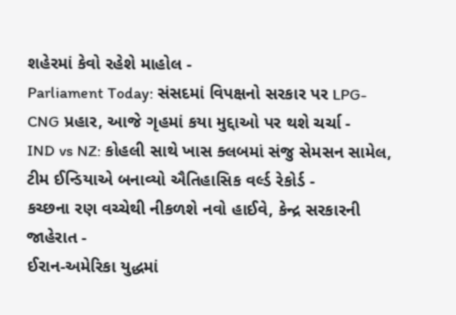શહેરમાં કેવો રહેશે માહોલ -
Parliament Today: સંસદમાં વિપક્ષનો સરકાર પર LPG-CNG પ્રહાર, આજે ગૃહમાં કયા મુદ્દાઓ પર થશે ચર્ચા -
IND vs NZ: કોહલી સાથે ખાસ ક્લબમાં સંજુ સેમસન સામેલ, ટીમ ઈન્ડિયાએ બનાવ્યો ઐતિહાસિક વર્લ્ડ રેકોર્ડ -
કચ્છના રણ વચ્ચેથી નીકળશે નવો હાઈવે, કેન્દ્ર સરકારની જાહેરાત -
ઈરાન-અમેરિકા યુદ્ધમાં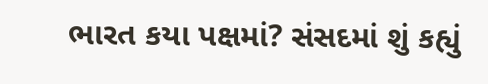ભારત કયા પક્ષમાં? સંસદમાં શું કહ્યું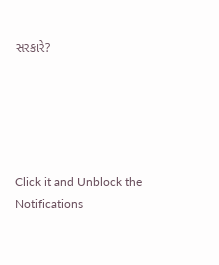સરકારે?





Click it and Unblock the Notifications